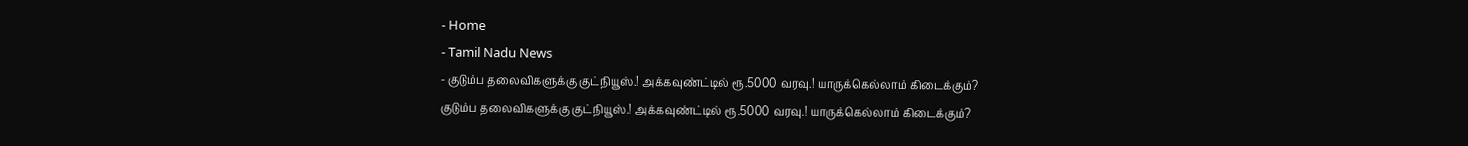- Home
- Tamil Nadu News
- குடும்ப தலைவிகளுக்கு குட்நியூஸ்.! அக்கவுண்ட்டில் ரூ.5000 வரவு.! யாருக்கெல்லாம் கிடைக்கும்?
குடும்ப தலைவிகளுக்கு குட்நியூஸ்.! அக்கவுண்ட்டில் ரூ.5000 வரவு.! யாருக்கெல்லாம் கிடைக்கும்?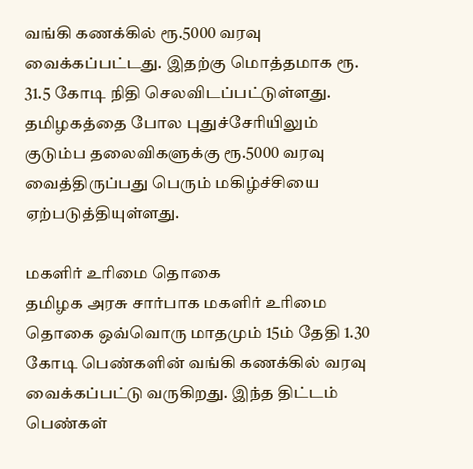வங்கி கணக்கில் ரூ.5000 வரவு வைக்கப்பட்டது. இதற்கு மொத்தமாக ரூ. 31.5 கோடி நிதி செலவிடப்பட்டுள்ளது. தமிழகத்தை போல புதுச்சேரியிலும் குடும்ப தலைவிகளுக்கு ரூ.5000 வரவு வைத்திருப்பது பெரும் மகிழ்ச்சியை ஏற்படுத்தியுள்ளது.

மகளிர் உரிமை தொகை
தமிழக அரசு சார்பாக மகளிர் உரிமை தொகை ஒவ்வொரு மாதமும் 15ம் தேதி 1.30 கோடி பெண்களின் வங்கி கணக்கில் வரவு வைக்கப்பட்டு வருகிறது. இந்த திட்டம் பெண்கள்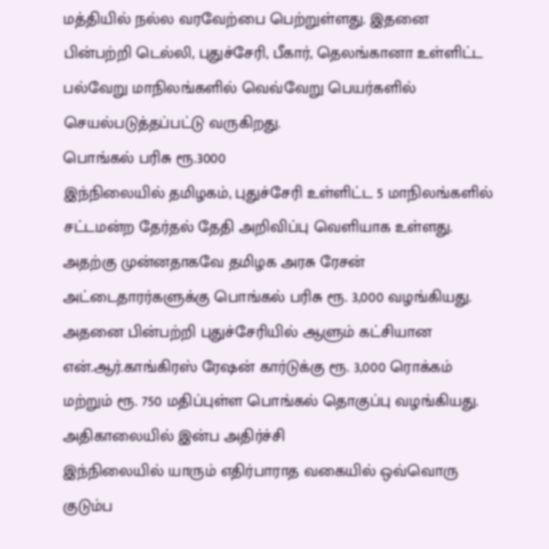மத்தியில் நல்ல வரவேற்பை பெற்றுள்ளது. இதனை பின்பற்றி டெல்லி, புதுச்சேரி, பீகார், தெலங்கானா உள்ளிட்ட பல்வேறு மாநிலங்களில் வெவ்வேறு பெயர்களில் செயல்படுத்தப்பட்டு வருகிறது.
பொங்கல் பரிசு ரூ.3000
இந்நிலையில் தமிழகம், புதுச்சேரி உள்ளிட்ட 5 மாநிலங்களில் சட்டமன்ற தேர்தல் தேதி அறிவிப்பு வெளியாக உள்ளது. அதற்கு முன்னதாகவே தமிழக அரசு ரேசன் அட்டைதாரர்களுக்கு பொங்கல் பரிசு ரூ. 3,000 வழங்கியது. அதனை பின்பற்றி புதுச்சேரியில் ஆளும் கட்சியான என்.ஆர்.காங்கிரஸ் ரேஷன் கார்டுக்கு ரூ. 3,000 ரொக்கம் மற்றும் ரூ. 750 மதிப்புள்ள பொங்கல் தொகுப்பு வழங்கியது.
அதிகாலையில் இன்ப அதிர்ச்சி
இந்நிலையில் யாரும் எதிர்பாராத வகையில் ஒவ்வொரு குடும்ப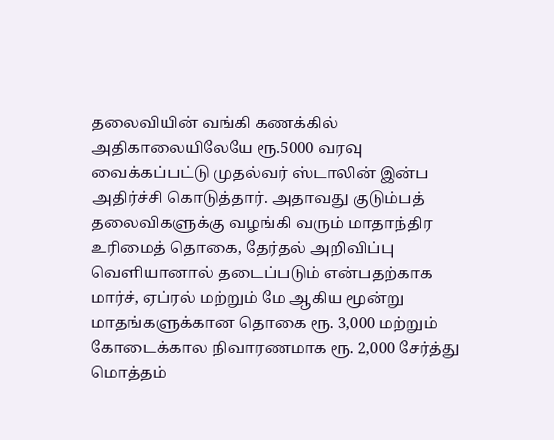தலைவியின் வங்கி கணக்கில் அதிகாலையிலேயே ரூ.5000 வரவு வைக்கப்பட்டு முதல்வர் ஸ்டாலின் இன்ப அதிர்ச்சி கொடுத்தார். அதாவது குடும்பத் தலைவிகளுக்கு வழங்கி வரும் மாதாந்திர உரிமைத் தொகை, தேர்தல் அறிவிப்பு வெளியானால் தடைப்படும் என்பதற்காக மார்ச், ஏப்ரல் மற்றும் மே ஆகிய மூன்று மாதங்களுக்கான தொகை ரூ. 3,000 மற்றும் கோடைக்கால நிவாரணமாக ரூ. 2,000 சேர்த்து மொத்தம்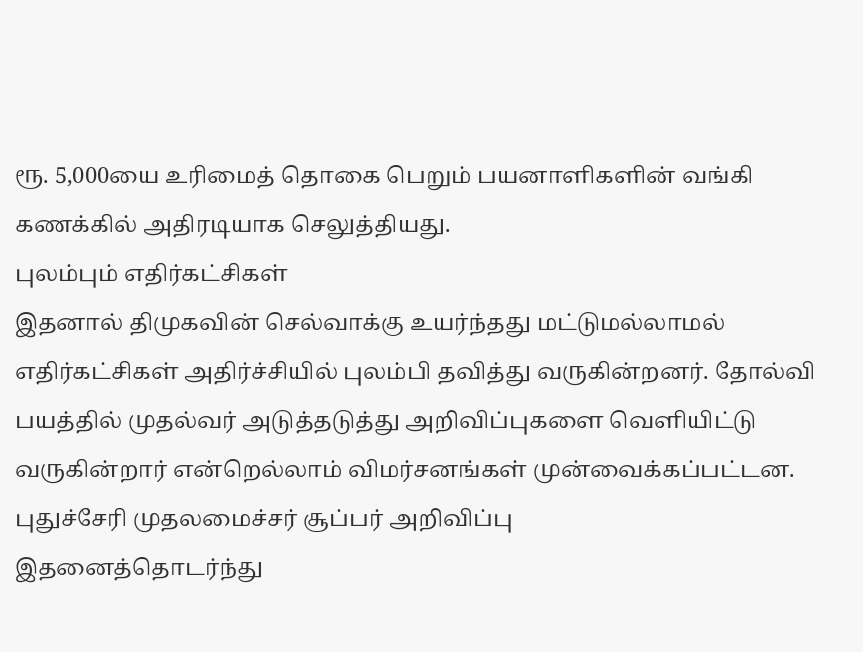ரூ. 5,000யை உரிமைத் தொகை பெறும் பயனாளிகளின் வங்கி கணக்கில் அதிரடியாக செலுத்தியது.
புலம்பும் எதிர்கட்சிகள்
இதனால் திமுகவின் செல்வாக்கு உயர்ந்தது மட்டுமல்லாமல் எதிர்கட்சிகள் அதிர்ச்சியில் புலம்பி தவித்து வருகின்றனர். தோல்வி பயத்தில் முதல்வர் அடுத்தடுத்து அறிவிப்புகளை வெளியிட்டு வருகின்றார் என்றெல்லாம் விமர்சனங்கள் முன்வைக்கப்பட்டன.
புதுச்சேரி முதலமைச்சர் சூப்பர் அறிவிப்பு
இதனைத்தொடர்ந்து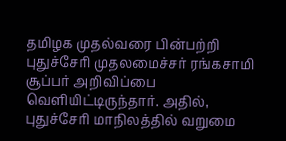தமிழக முதல்வரை பின்பற்றி புதுச்சேரி முதலமைச்சர் ரங்கசாமி சூப்பர் அறிவிப்பை வெளியிட்டிருந்தார். அதில், புதுச்சேரி மாநிலத்தில் வறுமை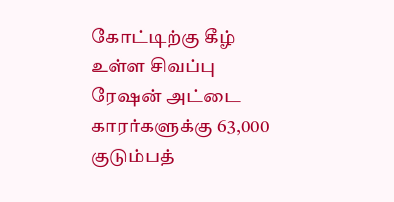கோட்டிற்கு கீழ் உள்ள சிவப்பு ரேஷன் அட்டை காரர்களுக்கு 63,000 குடும்பத்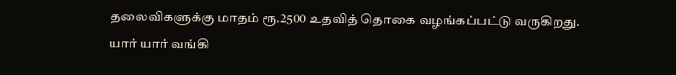தலைவிகளுக்கு மாதம் ரூ.2500 உதவித் தொகை வழங்கப்பட்டு வருகிறது.
யார் யார் வங்கி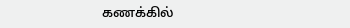கணக்கில்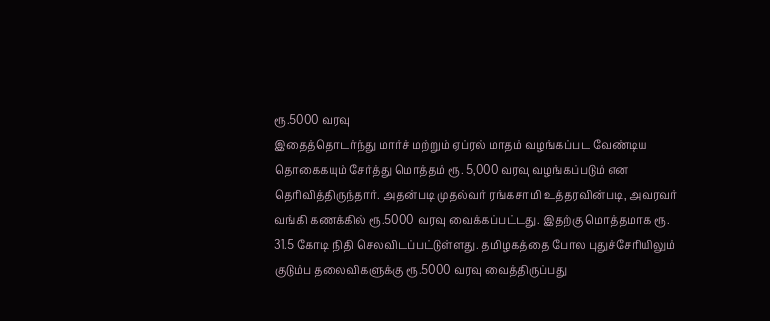ரூ.5000 வரவு
இதைத்தொடர்ந்து மார்ச் மற்றும் ஏப்ரல் மாதம் வழங்கப்பட வேண்டிய தொகைகயும் சேர்த்து மொத்தம் ரூ. 5,000 வரவு வழங்கப்படும் என தெரிவித்திருந்தார். அதன்படி முதல்வர் ரங்கசாமி உத்தரவின்படி, அவரவர் வங்கி கணக்கில் ரூ.5000 வரவு வைக்கப்பட்டது. இதற்கு மொத்தமாக ரூ. 31.5 கோடி நிதி செலவிடப்பட்டுள்ளது. தமிழகத்தை போல புதுச்சேரியிலும் குடும்ப தலைவிகளுக்கு ரூ.5000 வரவு வைத்திருப்பது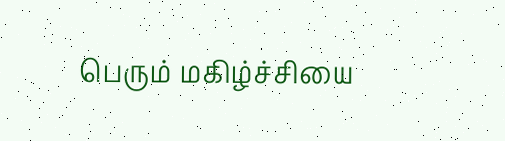பெரும் மகிழ்ச்சியை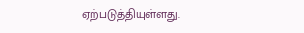ஏற்படுத்தியுள்ளது.